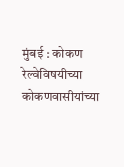मुंबई : कोकण रेल्वेविषयीच्या कोकणवासीयांच्या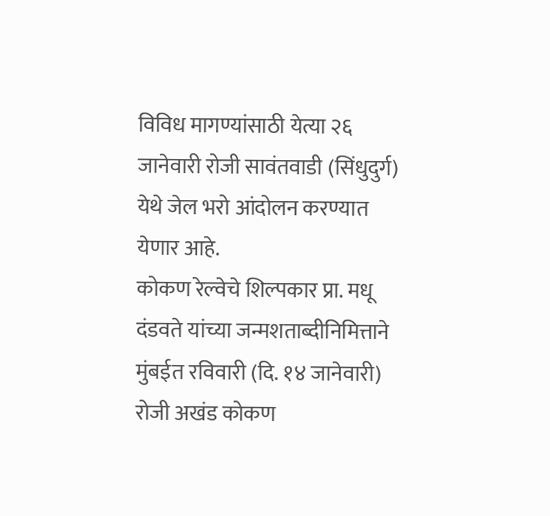विविध मागण्यांसाठी येत्या २६ जानेवारी रोजी सावंतवाडी (सिंधुदुर्ग) येथे जेल भरो आंदोलन करण्यात येणार आहे.
कोकण रेल्वेचे शिल्पकार प्रा. मधू दंडवते यांच्या जन्मशताब्दीनिमित्ताने मुंबईत रविवारी (दि. १४ जानेवारी) रोजी अखंड कोकण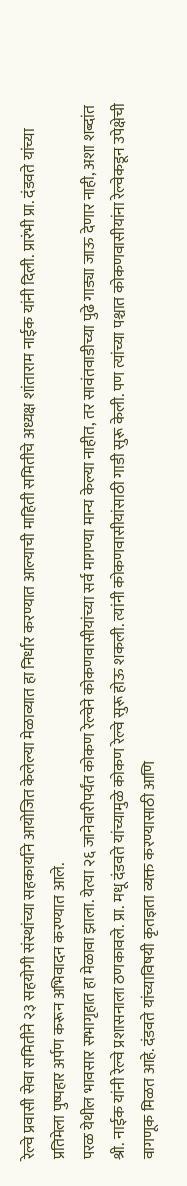रेल्वे प्रवासी सेवा समितीने २३ सहयोगी संस्थांच्या सहकार्याने आयोजित केलेल्या मेळाव्यात हा निर्धार करण्यात आल्याची माहिती समितीचे अध्यक्ष शांताराम नाईक यांनी दिली. प्रारंभी प्रा. दंडवते यांच्या प्रतिमेला पुष्पहार अर्पण करून अभिवादन करण्यात आले.
परळ येथील भावसार सभागृहात हा मेळावा झाला. येत्या २६ जानेवारीपर्यंत कोकण रेल्वेने कोकणवासीयांच्या सर्व मागण्या मान्य केल्या नाहीत, तर सावंतवाडीच्या पुढे गाड्या जाऊ देणार नाही, अशा शब्दांत श्री. नाईक यांनी रेल्वे प्रशासनाला ठणकावले. प्रा. मधू दंडवते यांच्यामुळे कोकण रेल्वे सुरू होऊ शकली. त्यांनी कोकणवासीयांसाठी गाडी सुरू केली. पण त्यांच्या पश्चात कोकणवासीयांना रेल्वेकडून उपेक्षेची वागणूक मिळत आहे. दंडवते यांच्याविषयी कृतज्ञता व्यक्त करण्यासाठी आणि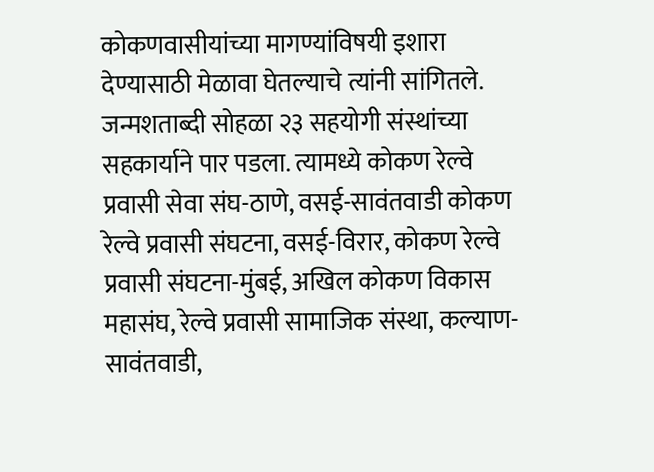कोकणवासीयांच्या मागण्यांविषयी इशारा देण्यासाठी मेळावा घेतल्याचे त्यांनी सांगितले.
जन्मशताब्दी सोहळा २३ सहयोगी संस्थांच्या सहकार्याने पार पडला. त्यामध्ये कोकण रेल्वे प्रवासी सेवा संघ-ठाणे, वसई-सावंतवाडी कोकण रेल्वे प्रवासी संघटना, वसई-विरार, कोकण रेल्वे प्रवासी संघटना-मुंबई, अखिल कोकण विकास महासंघ, रेल्वे प्रवासी सामाजिक संस्था, कल्याण-सावंतवाडी,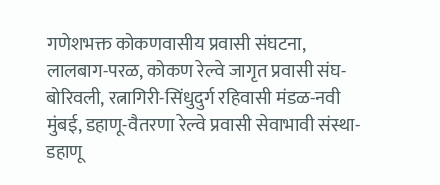गणेशभक्त कोकणवासीय प्रवासी संघटना, लालबाग-परळ, कोकण रेल्वे जागृत प्रवासी संघ-बोरिवली, रत्नागिरी-सिंधुदुर्ग रहिवासी मंडळ-नवी मुंबई, डहाणू-वैतरणा रेल्वे प्रवासी सेवाभावी संस्था-डहाणू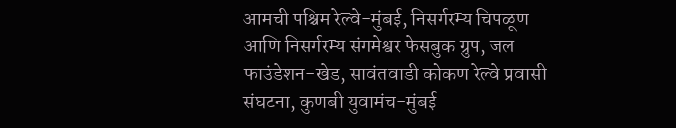आमची पश्चिम रेल्वे-मुंबई, निसर्गरम्य चिपळूण आणि निसर्गरम्य संगमेश्वर फेसबुक ग्रुप, जल फाउंडेशन-खेड, सावंतवाडी कोकण रेल्वे प्रवासी संघटना, कुणबी युवामंच-मुंबई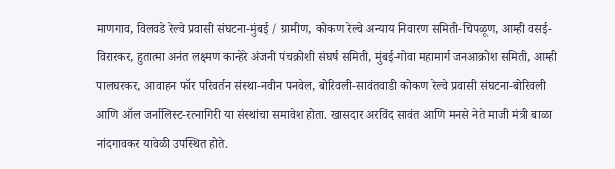माणगाव, विलवडे रेल्वे प्रवासी संघटना-मुंबई / ग्रामीण, कोकण रेल्वे अन्याय निवारण समिती-चिपळूण, आम्ही वसई-विरारकर, हुतात्मा अनंत लक्ष्मण कान्हेरे अंजनी पंचक्रोशी संघर्ष समिती, मुंबई-गोवा महामार्ग जनआक्रोश समिती, आम्ही पालघरकर, आवाहन फॉर परिवर्तन संस्था-नवीन पनवेल, बोरिवली-सावंतवाडी कोकण रेल्वे प्रवासी संघटना-बोरिवली आणि ऑल जर्नालिस्ट-रत्नागिरी या संस्थांचा समावेश होता. खासदार अरविंद सावंत आणि मनसे नेते माजी मंत्री बाळा नांदगावकर यावेळी उपस्थित होते.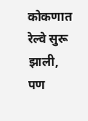कोकणात रेल्वे सुरू झाली, पण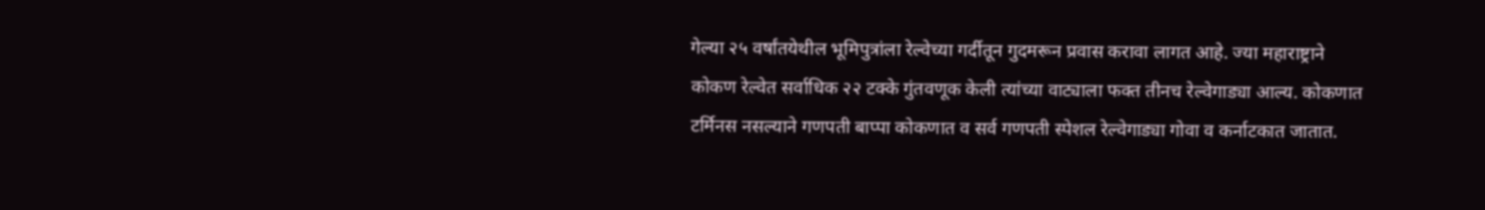गेल्या २५ वर्षांतयेथील भूमिपुत्रांला रेल्वेच्या गर्दीतून गुदमरून प्रवास करावा लागत आहे. ज्या महाराष्ट्राने कोकण रेल्वेत सर्वाधिक २२ टक्के गुंतवणूक केली त्यांच्या वाट्याला फक्त तीनच रेल्वेगाड्या आल्य. कोकणात टर्मिनस नसल्याने गणपती बाप्पा कोकणात व सर्व गणपती स्पेशल रेल्वेगाड्या गोवा व कर्नाटकात जातात.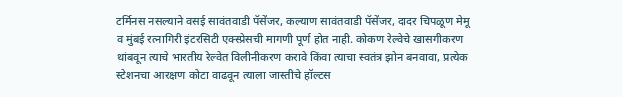टर्मिनस नसल्याने वसई सावंतवाडी पॅसेंजर, कल्याण सावंतवाडी पॅसेंजर, दादर चिपळूण मेमू व मुंबई रत्नागिरी इंटरसिटी एक्स्प्रेसची मागणी पूर्ण होत नाही. कोकण रेल्वेचे खासगीकरण थांबवून त्याचे भारतीय रेल्वेत विलीनीकरण करावे किंवा त्याचा स्वतंत्र झोन बनवावा, प्रत्येक स्टेशनचा आरक्षण कोटा वाढवून त्याला जास्तीचे हॉल्टस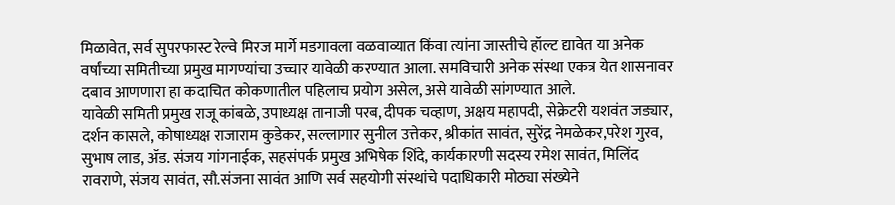मिळावेत, सर्व सुपरफास्ट रेल्वे मिरज मार्गे मडगावला वळवाव्यात किंवा त्यांना जास्तीचे हॉल्ट द्यावेत या अनेक वर्षांच्या समितीच्या प्रमुख मागण्यांचा उच्चार यावेळी करण्यात आला. समविचारी अनेक संस्था एकत्र येत शासनावर दबाव आणणारा हा कदाचित कोकणातील पहिलाच प्रयोग असेल, असे यावेळी सांगण्यात आले.
यावेळी समिती प्रमुख राजू कांबळे, उपाध्यक्ष तानाजी परब, दीपक चव्हाण, अक्षय महापदी, सेक्रेटरी यशवंत जड्यार, दर्शन कासले, कोषाध्यक्ष राजाराम कुडेकर, सल्लागार सुनील उत्तेकर, श्रीकांत सावंत, सुरेंद्र नेमळेकर,परेश गुरव, सुभाष लाड, ॲड. संजय गांगनाईक, सहसंपर्क प्रमुख अभिषेक शिंदे, कार्यकारणी सदस्य रमेश सावंत, मिलिंद रावराणे, संजय सावंत, सौ.संजना सावंत आणि सर्व सहयोगी संस्थांचे पदाधिकारी मोठ्या संख्येने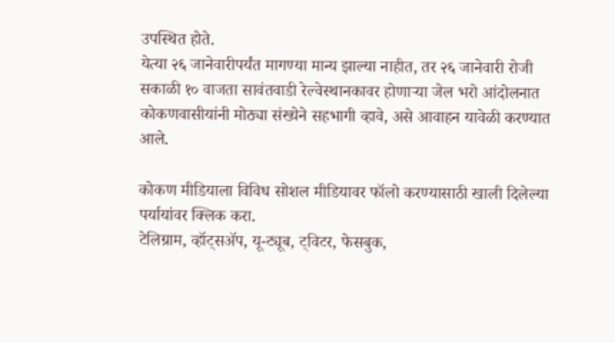उपस्थित होते.
येत्या २६ जानेवारीपर्यंत मागण्या मान्य झाल्या नाहीत, तर २६ जानेवारी रोजी सकाळी १० वाजता सावंतवाडी रेल्वेस्थानकावर होणाऱ्या जेल भरो आंदोलनात कोकणवासीयांनी मोठ्या संख्येने सहभागी व्हावे, असे आवाहन यावेळी करण्यात आले.

कोकण मीडियाला विविध सोशल मीडियावर फॉलो करण्यासाठी खाली दिलेल्या पर्यायांवर क्लिक करा.
टेलिग्राम, व्हॉट्सॲप, यू-ट्यूब, ट्विटर, फेसबुक,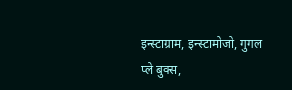इन्स्टाग्राम, इन्स्टामोजो, गुगल प्ले बुक्स,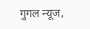गुगल न्यूज,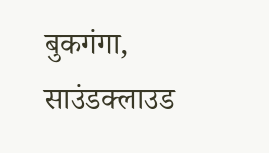बुकगंगा, साउंडक्लाउड